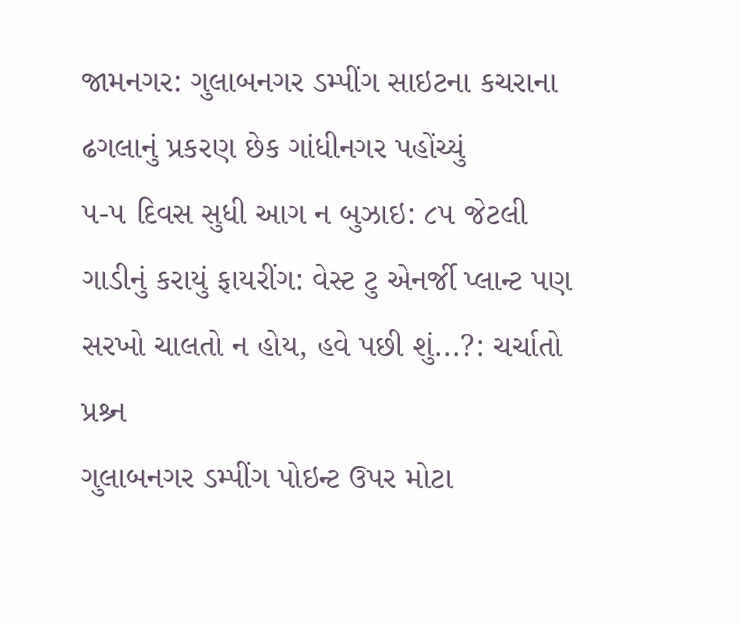જામનગર: ગુલાબનગર ડમ્પીંગ સાઇટના કચરાના ઢગલાનું પ્રકરણ છેક ગાંધીનગર પહોંચ્યું
૫-૫ દિવસ સુધી આગ ન બુઝાઇ: ૮૫ જેટલી ગાડીનું કરાયું ફાયરીંગ: વેસ્ટ ટુ એનર્જી પ્લાન્ટ પણ સરખો ચાલતો ન હોય, હવે પછી શું...?: ચર્ચાતો પ્રશ્ર્ન
ગુલાબનગર ડમ્પીંગ પોઇન્ટ ઉપર મોટા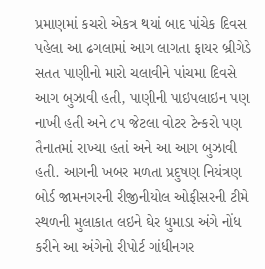પ્રમાણમાં કચરો એકત્ર થયાં બાદ પાંચેક દિવસ પહેલા આ ઢગલામાં આગ લાગતા ફાયર બ્રીગેડે સતત પાણીનો મારો ચલાવીને પાંચમા દિવસે આગ બુઝાવી હતી, પાણીની પાઇપલાઇન પણ નાખી હતી અને ૮૫ જેટલા વોટર ટેન્કરો પણ તૈનાતમાં રાખ્યા હતાં અને આ આગ બુઝાવી હતી. આગની ખબર મળતા પ્રદુષણ નિયંત્રણ બોર્ડ જામનગરની રીજીનીયોલ ઓફીસરની ટીમે સ્થળની મુલાકાત લઇને ઘેર ધુમાડા અંગે નોંધ કરીને આ અંગેનો રીપોર્ટ ગાંધીનગર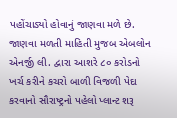પહોંચાડ્યો હોવાનું જાણવા મળે છે.
જાણવા મળતી માહિતી મુજબ એબલોન એનર્જી લી. દ્વારા આશરે ૮૦ કરોડનો ખર્ચ કરીને કચરો બાળી વિજળી પેદા કરવાનો સૌરાષ્ટ્રનો પહેલો પ્લાન્ટ શરૂ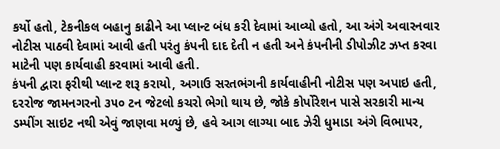કર્યો હતો, ટેકનીકલ બહાનુ કાઢીને આ પ્લાન્ટ બંધ કરી દેવામાં આવ્યો હતો, આ અંગે અવારનવાર નોટીસ પાઠવી દેવામાં આવી હતી પરંતુ કંપની દાદ દેતી ન હતી અને કંપનીની ડીપોઝીટ ઝપ્ત કરવા માટેની પણ કાર્યવાહી કરવામાં આવી હતી.
કંપની દ્વારા ફરીથી પ્લાન્ટ શરૂ કરાયો, અગાઉ સરતભંગની કાર્યવાહીની નોટીસ પણ અપાઇ હતી, દરરોજ જામનગરનો ૩૫૦ ટન જેટલો કચરો ભેગો થાય છે, જોકે કોર્પોરેશન પાસે સરકારી માન્ય ડમ્પીંગ સાઇટ નથી એવું જાણવા મળ્યું છે, હવે આગ લાગ્યા બાદ ઝેરી ધુમાડા અંગે વિભાપર,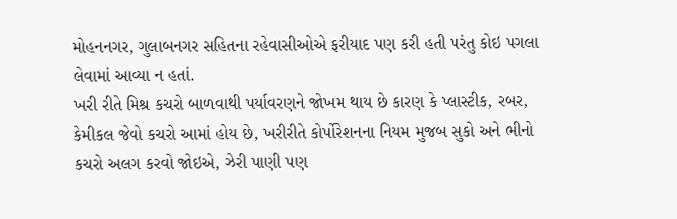મોહનનગર, ગુલાબનગર સહિતના રહેવાસીઓએ ફરીયાદ પણ કરી હતી પરંતુ કોઇ પગલા લેવામાં આવ્યા ન હતાં.
ખરી રીતે મિશ્ર કચરો બાળવાથી પર્યાવરણને જોખમ થાય છે કારણ કે પ્લાસ્ટીક, રબર, કેમીકલ જેવો કચરો આમાં હોય છે, ખરીરીતે કોર્પોરેશનના નિયમ મુજબ સુકો અને ભીનો કચરો અલગ કરવો જોઇએ, ઝેરી પાણી પણ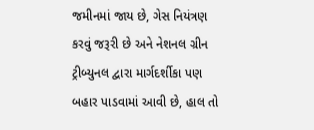જમીનમાં જાય છે, ગેસ નિયંત્રણ કરવું જરૂરી છે અને નેશનલ ગ્રીન ટ્રીબ્યુનલ દ્વારા માર્ગદર્શીકા પણ બહાર પાડવામાં આવી છે, હાલ તો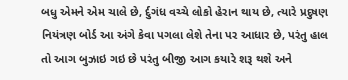બધુ એમને એમ ચાલે છે, ર્દુગંધ વચ્ચે લોકો હેરાન થાય છે, ત્યારે પ્રદુષણ નિયંત્રણ બોર્ડ આ અંગે કેવા પગલા લેશે તેના પર આધાર છે, પરંતુ હાલ તો આગ બુઝાઇ ગઇ છે પરંતુ બીજી આગ કયારે શરૂ થશે અને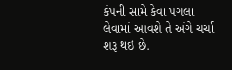કંપની સામે કેવા પગલા લેવામાં આવશે તે અંગે ચર્ચા શરૂ થઇ છે.